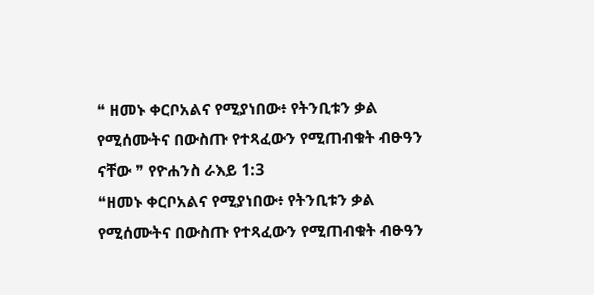❝ ዘመኑ ቀርቦአልና የሚያነበው፥ የትንቢቱን ቃል የሚሰሙትና በውስጡ የተጻፈውን የሚጠብቁት ብፁዓን ናቸው ❞ የዮሐንስ ራእይ 1:3
❝ዘመኑ ቀርቦአልና የሚያነበው፥ የትንቢቱን ቃል የሚሰሙትና በውስጡ የተጻፈውን የሚጠብቁት ብፁዓን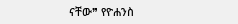ናቸው❞ የዮሐንስ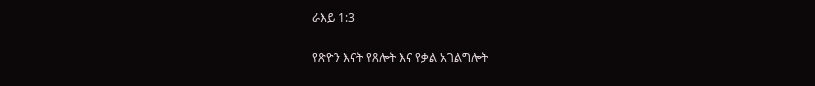ራእይ 1:3

የጽዮን እናት የጸሎት እና የቃል አገልግሎት